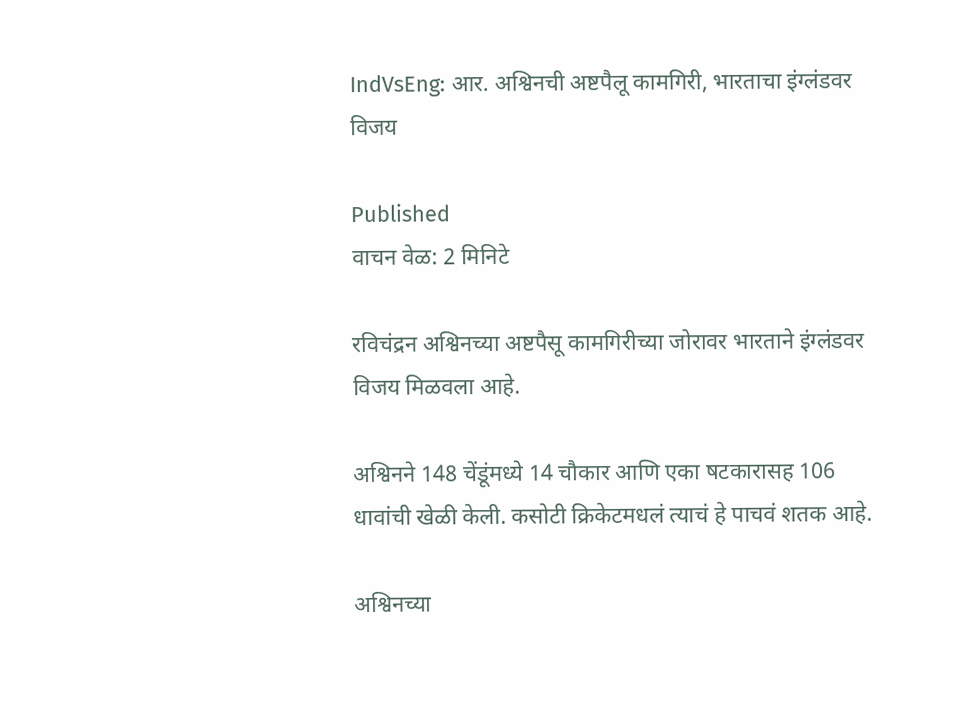IndVsEng: आर. अश्विनची अष्टपैलू कामगिरी, भारताचा इंग्लंडवर विजय

Published
वाचन वेळ: 2 मिनिटे

रविचंद्रन अश्विनच्या अष्टपैसू कामगिरीच्या जोरावर भारताने इंग्लंडवर विजय मिळवला आहे.

अश्विनने 148 चेंडूंमध्ये 14 चौकार आणि एका षटकारासह 106 धावांची खेळी केली. कसोटी क्रिकेटमधलं त्याचं हे पाचवं शतक आहे.

अश्विनच्या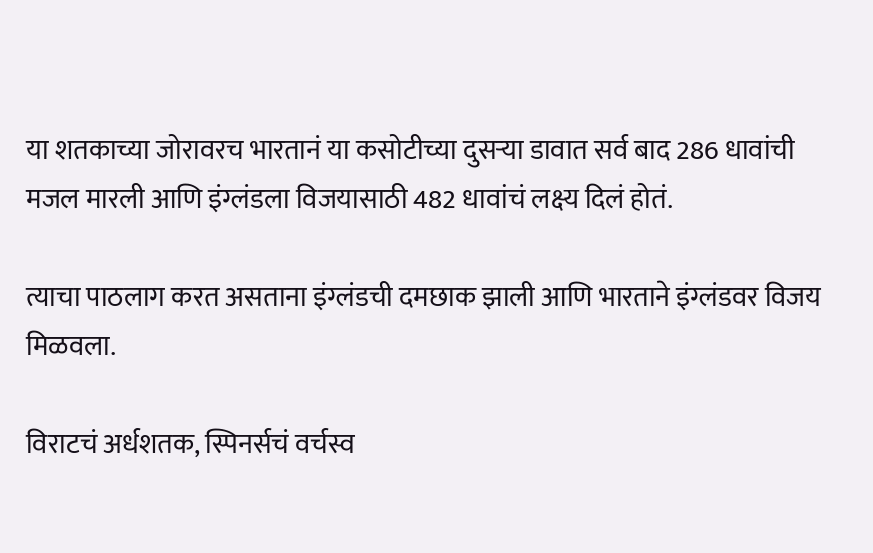या शतकाच्या जोरावरच भारतानं या कसोटीच्या दुसऱ्या डावात सर्व बाद 286 धावांची मजल मारली आणि इंग्लंडला विजयासाठी 482 धावांचं लक्ष्य दिलं होतं.

त्याचा पाठलाग करत असताना इंग्लंडची दमछाक झाली आणि भारताने इंग्लंडवर विजय मिळवला.

विराटचं अर्धशतक, स्पिनर्सचं वर्चस्व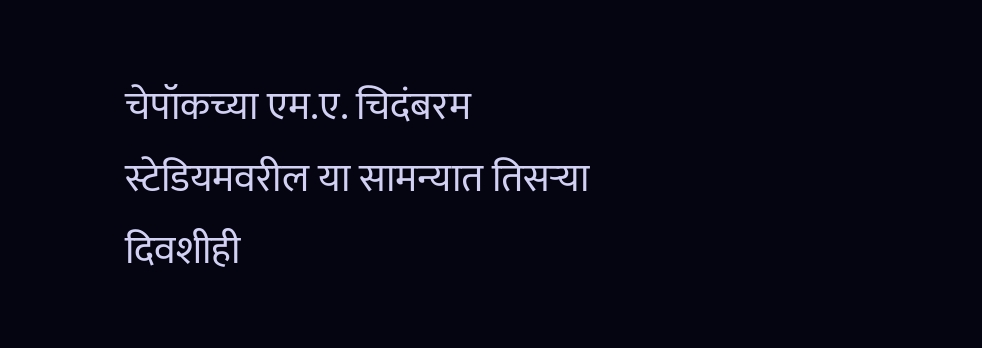चेपॉकच्या एम.ए. चिदंबरम स्टेडियमवरील या सामन्यात तिसऱ्या दिवशीही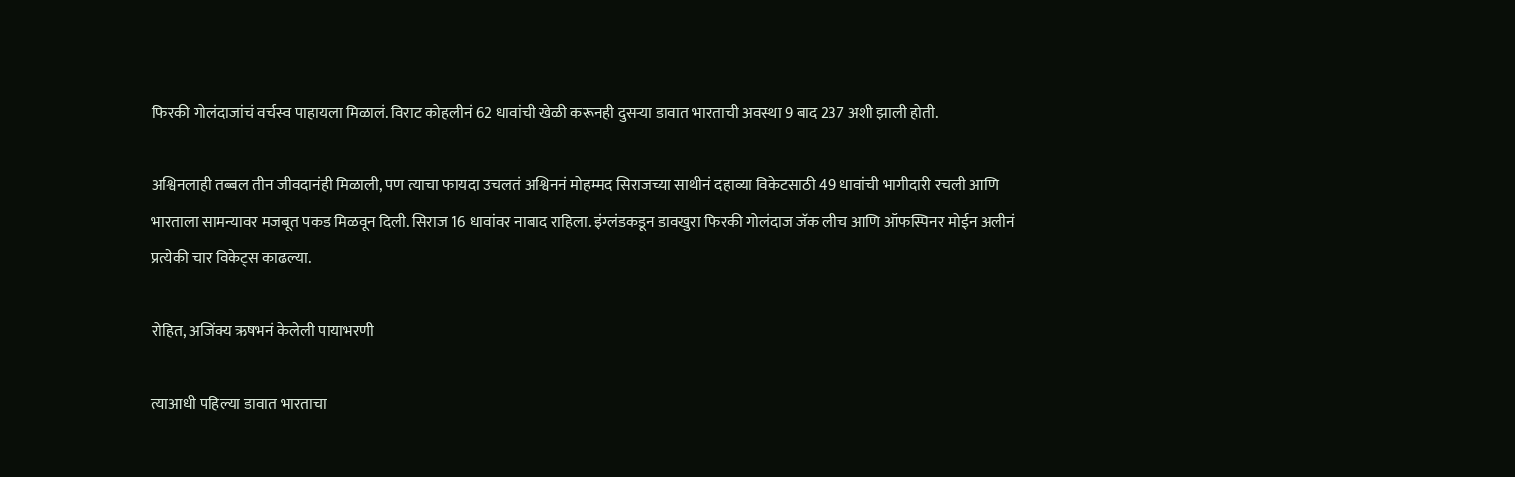फिरकी गोलंदाजांचं वर्चस्व पाहायला मिळालं. विराट कोहलीनं 62 धावांची खेळी करूनही दुसऱ्या डावात भारताची अवस्था 9 बाद 237 अशी झाली होती.

अश्विनलाही तब्बल तीन जीवदानंही मिळाली, पण त्याचा फायदा उचलतं अश्विननं मोहम्मद सिराजच्या साथीनं दहाव्या विकेटसाठी 49 धावांची भागीदारी रचली आणि भारताला सामन्यावर मजबूत पकड मिळवून दिली. सिराज 16 धावांवर नाबाद राहिला. इंग्लंडकडून डावखुरा फिरकी गोलंदाज जॅक लीच आणि ऑफस्पिनर मोईन अलीनं प्रत्येकी चार विकेट्स काढल्या.

रोहित, अजिंक्य ऋषभनं केलेली पायाभरणी

त्याआधी पहिल्या डावात भारताचा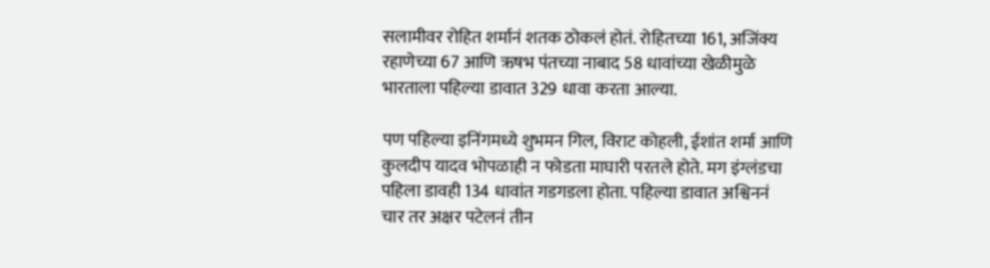सलामीवर रोहित शर्मानं शतक ठोकलं होतं. रोहितच्या 161, अजिंक्य रहाणेच्या 67 आणि ऋषभ पंतच्या नाबाद 58 धावांच्या खेळीमुळे भारताला पहिल्या डावात 329 धावा करता आल्या.

पण पहिल्या इनिंगमध्ये शुभमन गिल, विराट कोहली, ईशांत शर्मा आणि कुलदीप यादव भोपळाही न फोडता माघारी परतले होते. मग इंग्लंडचा पहिला डावही 134 धावांत गडगडला होता. पहिल्या डावात अश्विननं चार तर अक्षर पटेलनं तीन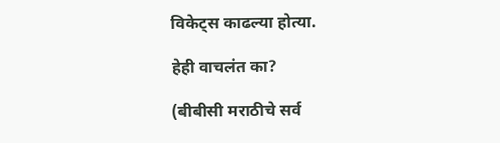विकेट्स काढल्या होत्या.

हेही वाचलंत का?

(बीबीसी मराठीचे सर्व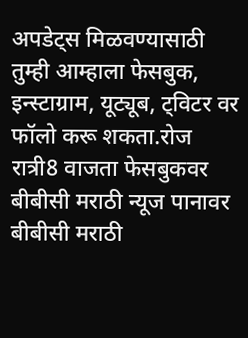अपडेट्स मिळवण्यासाठी तुम्ही आम्हाला फेसबुक, इन्स्टाग्राम, यूट्यूब, ट्विटर वर फॉलो करू शकता.रोज रात्री8 वाजता फेसबुकवर बीबीसी मराठी न्यूज पानावर बीबीसी मराठी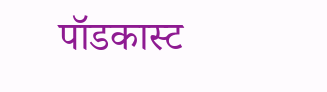पॉडकास्ट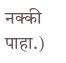नक्की पाहा.)